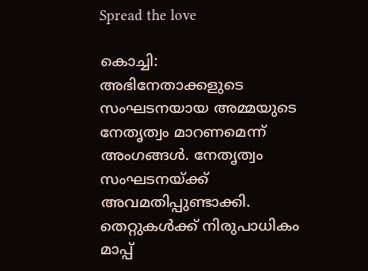Spread the love

കൊച്ചി: അഭിനേതാക്കളുടെ സംഘടനയായ അമ്മയുടെ നേതൃത്വം മാറണമെന്ന് അംഗങ്ങള്‍. നേതൃത്വം സംഘടനയ്ക്ക് അവമതിപ്പുണ്ടാക്കി. തെറ്റുകള്‍ക്ക് നിരുപാധികം മാപ്പ്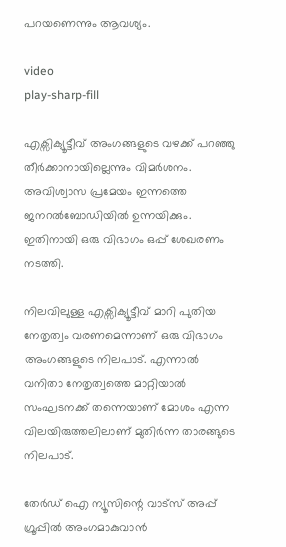പറയണെന്നും ആവശ്യം.

video
play-sharp-fill

എക്സിക്യൂട്ടീവ് അംഗങ്ങളുടെ വഴക്ക് പറഞ്ഞു തീർക്കാനായില്ലെന്നും വിമർശനം. അവിശ്വാസ പ്രമേയം ഇന്നത്തെ ജനറല്‍ബോഡിയില്‍ ഉന്നയിക്കും. ഇതിനായി ഒരു വിഭാഗം ഒപ്പ് ശേഖരണം നടത്തി.

നിലവിലുള്ള എക്സിക്യൂട്ടീവ് മാറി പുതിയ നേതൃത്വം വരണമെന്നാണ് ഒരു വിഭാഗം അംഗങ്ങളുടെ നിലപാട്. എന്നാല്‍ വനിതാ നേതൃത്വത്തെ മാറ്റിയാല്‍ സംഘടനക്ക് തന്നെയാണ് മോശം എന്ന വിലയിരുത്തലിലാണ് മുതിർന്ന താരങ്ങുടെ നിലപാട്.

തേർഡ് ഐ ന്യൂസിന്റെ വാട്സ് അപ്പ് ഗ്രൂപ്പിൽ അംഗമാകുവാൻ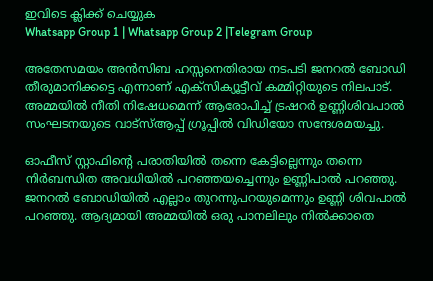ഇവിടെ ക്ലിക്ക് ചെയ്യുക
Whatsapp Group 1 | Whatsapp Group 2 |Telegram Group

അതേസമയം അൻസിബ ഹസ്സനെതിരായ നടപടി ജനറല്‍ ബോഡി തീരുമാനിക്കട്ടെ എന്നാണ് എക്സിക്യൂട്ടീവ് കമ്മിറ്റിയുടെ നിലപാട്. അമ്മയില്‍ നീതി നിഷേധമെന്ന് ആരോപിച്ച്‌ ട്രഷറർ ഉണ്ണിശിവപാല്‍ സംഘടനയുടെ വാട്സ്‌ആപ്പ് ഗ്രൂപ്പില്‍ വിഡിയോ സന്ദേശമയച്ചു.

ഓഫീസ് സ്റ്റാഫിന്റെ പരാതിയില്‍ തന്നെ കേട്ടില്ലെന്നും തന്നെ നിർബന്ധിത അവധിയില്‍ പറഞ്ഞയച്ചെന്നും ഉണ്ണിപാല്‍‌ പറഞ്ഞു. ജനറല്‍ ബോഡിയില്‍ എല്ലാം തുറന്നുപറയുമെന്നും ഉണ്ണി ശിവപാല്‍ പറഞ്ഞു. ആദ്യമായി അമ്മയില്‍ ഒരു പാനലിലും നില്‍ക്കാതെ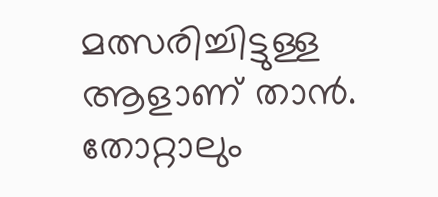മത്സരിച്ചിട്ടുള്ള ആളാണ് താൻ. തോറ്റാലും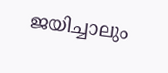ജയിച്ചാലും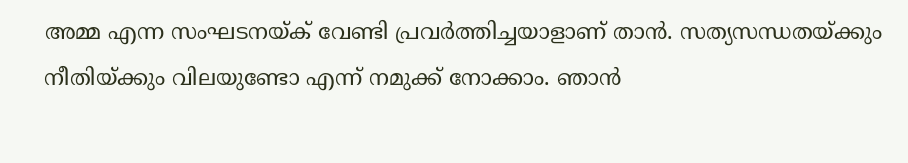അമ്മ എന്ന സംഘടനയ്ക് വേണ്ടി പ്രവർത്തിച്ചയാളാണ് താൻ. സത്യസന്ധതയ്ക്കും നീതിയ്ക്കും വിലയുണ്ടോ എന്ന് നമുക്ക് നോക്കാം. ഞാൻ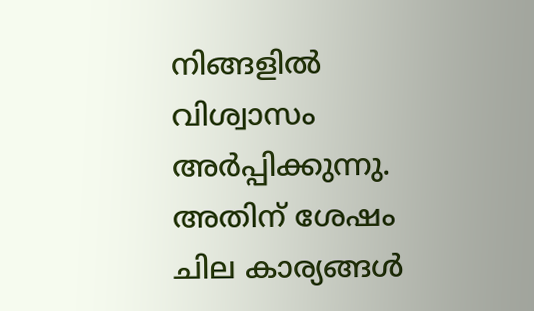നിങ്ങളില്‍ വിശ്വാസം അർപ്പിക്കുന്നു. അതിന് ശേഷം ചില കാര്യങ്ങള്‍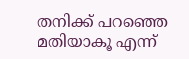തനിക്ക് പറഞ്ഞെ മതിയാകൂ എന്ന്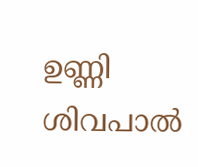ഉണ്ണി ശിവപാല്‍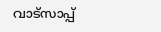വാട്സാപ്പ്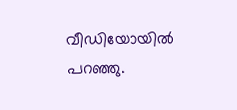വീഡിയോയില്‍ പറഞ്ഞു.